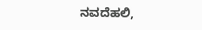ನವದೆಹಲಿ,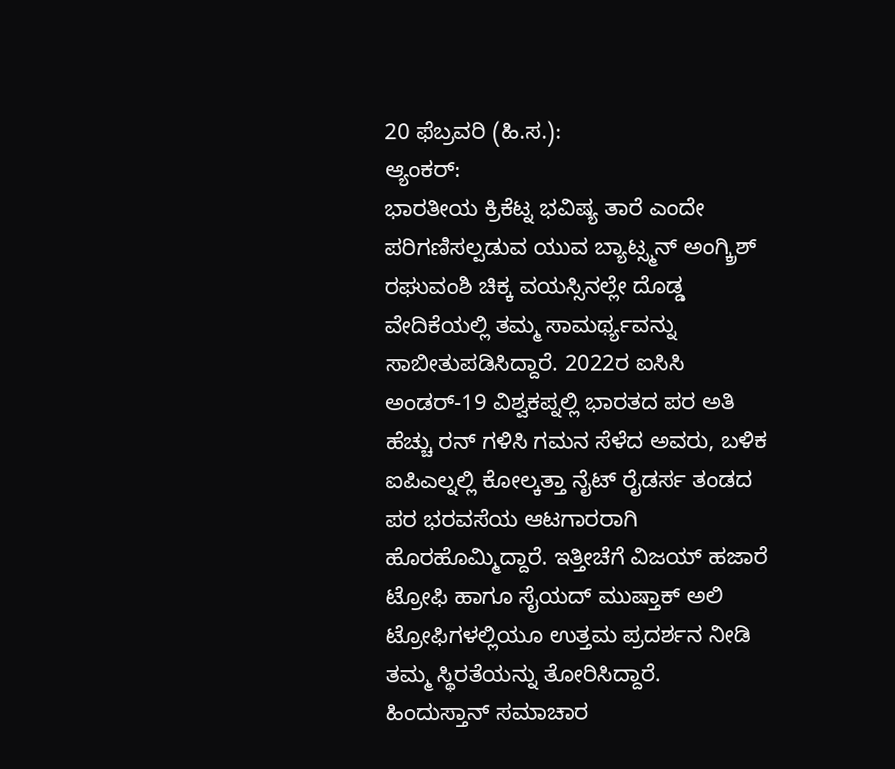20 ಫೆಬ್ರವರಿ (ಹಿ.ಸ.):
ಆ್ಯಂಕರ್:
ಭಾರತೀಯ ಕ್ರಿಕೆಟ್ನ ಭವಿಷ್ಯ ತಾರೆ ಎಂದೇ ಪರಿಗಣಿಸಲ್ಪಡುವ ಯುವ ಬ್ಯಾಟ್ಸ್ಮನ್ ಅಂಗ್ಕ್ರಿಶ್ ರಘುವಂಶಿ ಚಿಕ್ಕ ವಯಸ್ಸಿನಲ್ಲೇ ದೊಡ್ಡ ವೇದಿಕೆಯಲ್ಲಿ ತಮ್ಮ ಸಾಮರ್ಥ್ಯವನ್ನು ಸಾಬೀತುಪಡಿಸಿದ್ದಾರೆ. 2022ರ ಐಸಿಸಿ ಅಂಡರ್-19 ವಿಶ್ವಕಪ್ನಲ್ಲಿ ಭಾರತದ ಪರ ಅತಿ ಹೆಚ್ಚು ರನ್ ಗಳಿಸಿ ಗಮನ ಸೆಳೆದ ಅವರು, ಬಳಿಕ ಐಪಿಎಲ್ನಲ್ಲಿ ಕೋಲ್ಕತ್ತಾ ನೈಟ್ ರೈಡರ್ಸ ತಂಡದ ಪರ ಭರವಸೆಯ ಆಟಗಾರರಾಗಿ ಹೊರಹೊಮ್ಮಿದ್ದಾರೆ. ಇತ್ತೀಚೆಗೆ ವಿಜಯ್ ಹಜಾರೆ ಟ್ರೋಫಿ ಹಾಗೂ ಸೈಯದ್ ಮುಷ್ತಾಕ್ ಅಲಿ ಟ್ರೋಫಿಗಳಲ್ಲಿಯೂ ಉತ್ತಮ ಪ್ರದರ್ಶನ ನೀಡಿ ತಮ್ಮ ಸ್ಥಿರತೆಯನ್ನು ತೋರಿಸಿದ್ದಾರೆ.
ಹಿಂದುಸ್ತಾನ್ ಸಮಾಚಾರ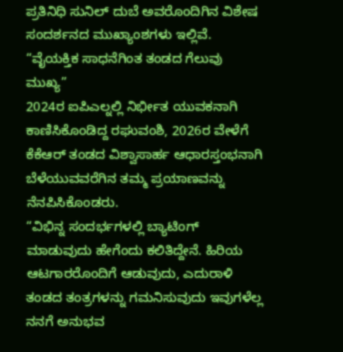ಪ್ರತಿನಿಧಿ ಸುನಿಲ್ ದುಬೆ ಅವರೊಂದಿಗಿನ ವಿಶೇಷ ಸಂದರ್ಶನದ ಮುಖ್ಯಾಂಶಗಳು ಇಲ್ಲಿವೆ.
“ವೈಯಕ್ತಿಕ ಸಾಧನೆಗಿಂತ ತಂಡದ ಗೆಲುವು ಮುಖ್ಯ”
2024ರ ಐಪಿಎಲ್ನಲ್ಲಿ ನಿರ್ಭೀತ ಯುವಕನಾಗಿ ಕಾಣಿಸಿಕೊಂಡಿದ್ದ ರಘುವಂಶಿ, 2026ರ ವೇಳೆಗೆ ಕೆಕೆಆರ್ ತಂಡದ ವಿಶ್ವಾಸಾರ್ಹ ಆಧಾರಸ್ತಂಭನಾಗಿ ಬೆಳೆಯುವವರೆಗಿನ ತಮ್ಮ ಪ್ರಯಾಣವನ್ನು ನೆನಪಿಸಿಕೊಂಡರು.
“ವಿಭಿನ್ನ ಸಂದರ್ಭಗಳಲ್ಲಿ ಬ್ಯಾಟಿಂಗ್ ಮಾಡುವುದು ಹೇಗೆಂದು ಕಲಿತಿದ್ದೇನೆ. ಹಿರಿಯ ಆಟಗಾರರೊಂದಿಗೆ ಆಡುವುದು, ಎದುರಾಳಿ ತಂಡದ ತಂತ್ರಗಳನ್ನು ಗಮನಿಸುವುದು ಇವುಗಳೆಲ್ಲ ನನಗೆ ಅನುಭವ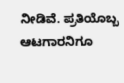ನೀಡಿವೆ. ಪ್ರತಿಯೊಬ್ಬ ಆಟಗಾರನಿಗೂ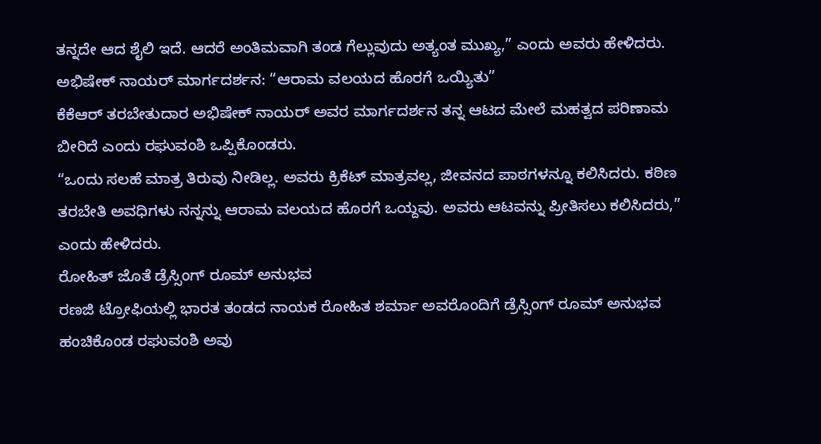ತನ್ನದೇ ಆದ ಶೈಲಿ ಇದೆ. ಆದರೆ ಅಂತಿಮವಾಗಿ ತಂಡ ಗೆಲ್ಲುವುದು ಅತ್ಯಂತ ಮುಖ್ಯ,” ಎಂದು ಅವರು ಹೇಳಿದರು.
ಅಭಿಷೇಕ್ ನಾಯರ್ ಮಾರ್ಗದರ್ಶನ: “ಆರಾಮ ವಲಯದ ಹೊರಗೆ ಒಯ್ಯಿತು”
ಕೆಕೆಆರ್ ತರಬೇತುದಾರ ಅಭಿಷೇಕ್ ನಾಯರ್ ಅವರ ಮಾರ್ಗದರ್ಶನ ತನ್ನ ಆಟದ ಮೇಲೆ ಮಹತ್ವದ ಪರಿಣಾಮ ಬೀರಿದೆ ಎಂದು ರಘುವಂಶಿ ಒಪ್ಪಿಕೊಂಡರು.
“ಒಂದು ಸಲಹೆ ಮಾತ್ರ ತಿರುವು ನೀಡಿಲ್ಲ. ಅವರು ಕ್ರಿಕೆಟ್ ಮಾತ್ರವಲ್ಲ, ಜೀವನದ ಪಾಠಗಳನ್ನೂ ಕಲಿಸಿದರು. ಕಠಿಣ ತರಬೇತಿ ಅವಧಿಗಳು ನನ್ನನ್ನು ಆರಾಮ ವಲಯದ ಹೊರಗೆ ಒಯ್ದವು. ಅವರು ಆಟವನ್ನು ಪ್ರೀತಿಸಲು ಕಲಿಸಿದರು,” ಎಂದು ಹೇಳಿದರು.
ರೋಹಿತ್ ಜೊತೆ ಡ್ರೆಸ್ಸಿಂಗ್ ರೂಮ್ ಅನುಭವ
ರಣಜಿ ಟ್ರೋಫಿಯಲ್ಲಿ ಭಾರತ ತಂಡದ ನಾಯಕ ರೋಹಿತ ಶರ್ಮಾ ಅವರೊಂದಿಗೆ ಡ್ರೆಸ್ಸಿಂಗ್ ರೂಮ್ ಅನುಭವ ಹಂಚಿಕೊಂಡ ರಘುವಂಶಿ ಅವು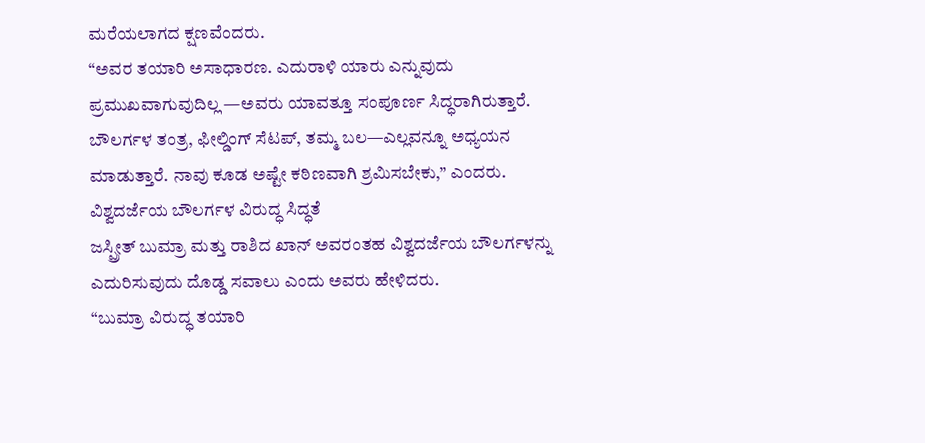ಮರೆಯಲಾಗದ ಕ್ಷಣವೆಂದರು.
“ಅವರ ತಯಾರಿ ಅಸಾಧಾರಣ. ಎದುರಾಳಿ ಯಾರು ಎನ್ನುವುದು ಪ್ರಮುಖವಾಗುವುದಿಲ್ಲ —ಅವರು ಯಾವತ್ತೂ ಸಂಪೂರ್ಣ ಸಿದ್ಧರಾಗಿರುತ್ತಾರೆ. ಬೌಲರ್ಗಳ ತಂತ್ರ, ಫೀಲ್ಡಿಂಗ್ ಸೆಟಪ್, ತಮ್ಮ ಬಲ—ಎಲ್ಲವನ್ನೂ ಅಧ್ಯಯನ ಮಾಡುತ್ತಾರೆ. ನಾವು ಕೂಡ ಅಷ್ಟೇ ಕಠಿಣವಾಗಿ ಶ್ರಮಿಸಬೇಕು,” ಎಂದರು.
ವಿಶ್ವದರ್ಜೆಯ ಬೌಲರ್ಗಳ ವಿರುದ್ಧ ಸಿದ್ಧತೆ
ಜಸ್ಪ್ರೀತ್ ಬುಮ್ರಾ ಮತ್ತು ರಾಶಿದ ಖಾನ್ ಅವರಂತಹ ವಿಶ್ವದರ್ಜೆಯ ಬೌಲರ್ಗಳನ್ನು ಎದುರಿಸುವುದು ದೊಡ್ಡ ಸವಾಲು ಎಂದು ಅವರು ಹೇಳಿದರು.
“ಬುಮ್ರಾ ವಿರುದ್ಧ ತಯಾರಿ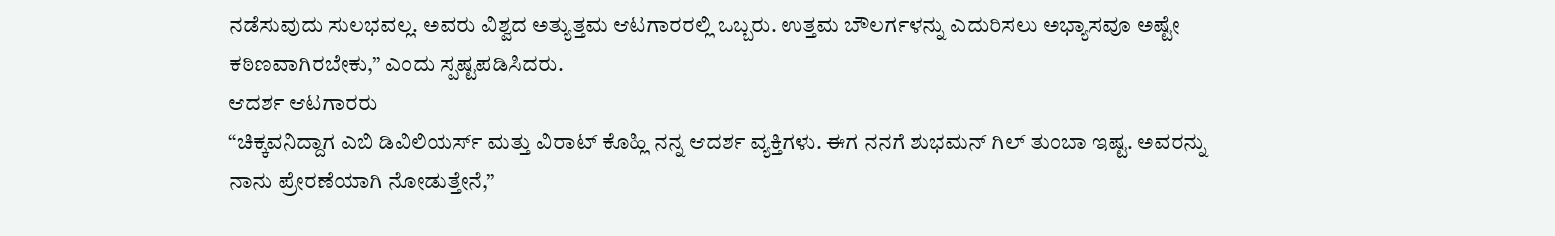ನಡೆಸುವುದು ಸುಲಭವಲ್ಲ. ಅವರು ವಿಶ್ವದ ಅತ್ಯುತ್ತಮ ಆಟಗಾರರಲ್ಲಿ ಒಬ್ಬರು. ಉತ್ತಮ ಬೌಲರ್ಗಳನ್ನು ಎದುರಿಸಲು ಅಭ್ಯಾಸವೂ ಅಷ್ಟೇ ಕಠಿಣವಾಗಿರಬೇಕು,” ಎಂದು ಸ್ಪಷ್ಟಪಡಿಸಿದರು.
ಆದರ್ಶ ಆಟಗಾರರು
“ಚಿಕ್ಕವನಿದ್ದಾಗ ಎಬಿ ಡಿವಿಲಿಯರ್ಸ್ ಮತ್ತು ವಿರಾಟ್ ಕೊಹ್ಲಿ ನನ್ನ ಆದರ್ಶ ವ್ಯಕ್ತಿಗಳು. ಈಗ ನನಗೆ ಶುಭಮನ್ ಗಿಲ್ ತುಂಬಾ ಇಷ್ಟ. ಅವರನ್ನು ನಾನು ಪ್ರೇರಣೆಯಾಗಿ ನೋಡುತ್ತೇನೆ,”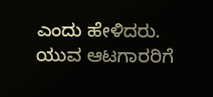ಎಂದು ಹೇಳಿದರು.
ಯುವ ಆಟಗಾರರಿಗೆ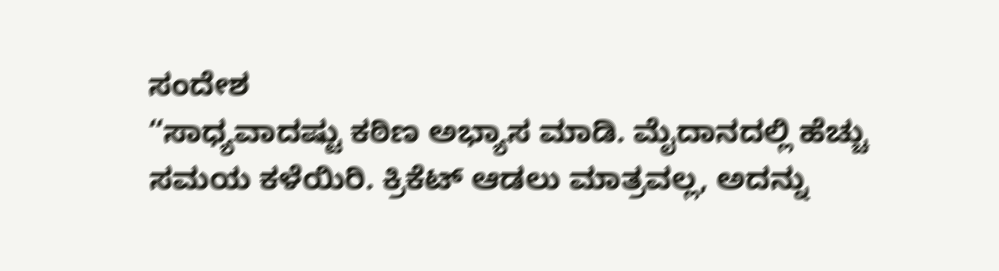ಸಂದೇಶ
“ಸಾಧ್ಯವಾದಷ್ಟು ಕಠಿಣ ಅಭ್ಯಾಸ ಮಾಡಿ. ಮೈದಾನದಲ್ಲಿ ಹೆಚ್ಚು ಸಮಯ ಕಳೆಯಿರಿ. ಕ್ರಿಕೆಟ್ ಆಡಲು ಮಾತ್ರವಲ್ಲ, ಅದನ್ನು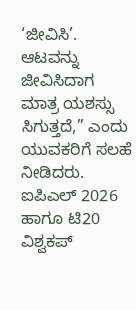‘ಜೀವಿಸಿ’. ಆಟವನ್ನು ಜೀವಿಸಿದಾಗ ಮಾತ್ರ ಯಶಸ್ಸು ಸಿಗುತ್ತದೆ,” ಎಂದು ಯುವಕರಿಗೆ ಸಲಹೆ ನೀಡಿದರು.
ಐಪಿಎಲ್ 2026 ಹಾಗೂ ಟಿ20 ವಿಶ್ವಕಪ್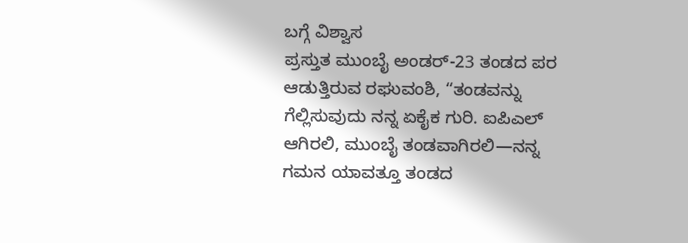ಬಗ್ಗೆ ವಿಶ್ವಾಸ
ಪ್ರಸ್ತುತ ಮುಂಬೈ ಅಂಡರ್-23 ತಂಡದ ಪರ ಆಡುತ್ತಿರುವ ರಘುವಂಶಿ, “ತಂಡವನ್ನು ಗೆಲ್ಲಿಸುವುದು ನನ್ನ ಏಕೈಕ ಗುರಿ. ಐಪಿಎಲ್ ಆಗಿರಲಿ, ಮುಂಬೈ ತಂಡವಾಗಿರಲಿ—ನನ್ನ ಗಮನ ಯಾವತ್ತೂ ತಂಡದ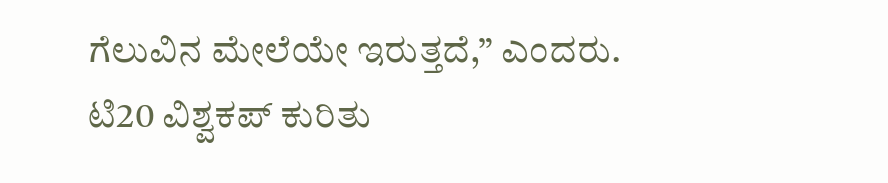ಗೆಲುವಿನ ಮೇಲೆಯೇ ಇರುತ್ತದೆ,” ಎಂದರು.
ಟಿ20 ವಿಶ್ವಕಪ್ ಕುರಿತು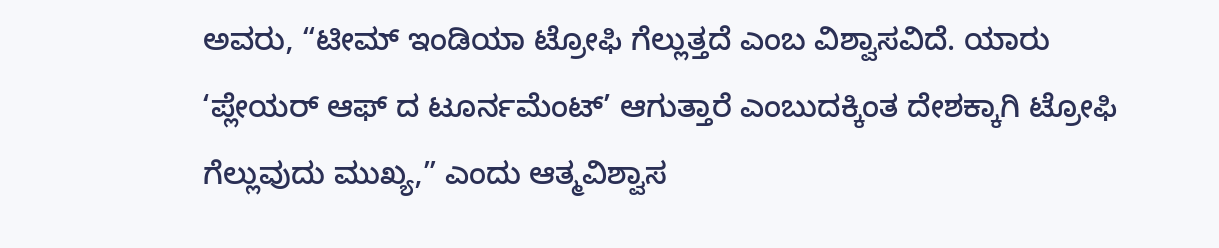ಅವರು, “ಟೀಮ್ ಇಂಡಿಯಾ ಟ್ರೋಫಿ ಗೆಲ್ಲುತ್ತದೆ ಎಂಬ ವಿಶ್ವಾಸವಿದೆ. ಯಾರು ‘ಪ್ಲೇಯರ್ ಆಫ್ ದ ಟೂರ್ನಮೆಂಟ್’ ಆಗುತ್ತಾರೆ ಎಂಬುದಕ್ಕಿಂತ ದೇಶಕ್ಕಾಗಿ ಟ್ರೋಫಿ ಗೆಲ್ಲುವುದು ಮುಖ್ಯ,” ಎಂದು ಆತ್ಮವಿಶ್ವಾಸ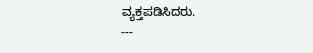ವ್ಯಕ್ತಪಡಿಸಿದರು.
---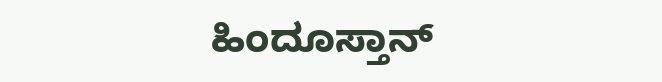ಹಿಂದೂಸ್ತಾನ್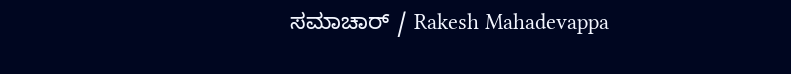ಸಮಾಚಾರ್ / Rakesh Mahadevappa